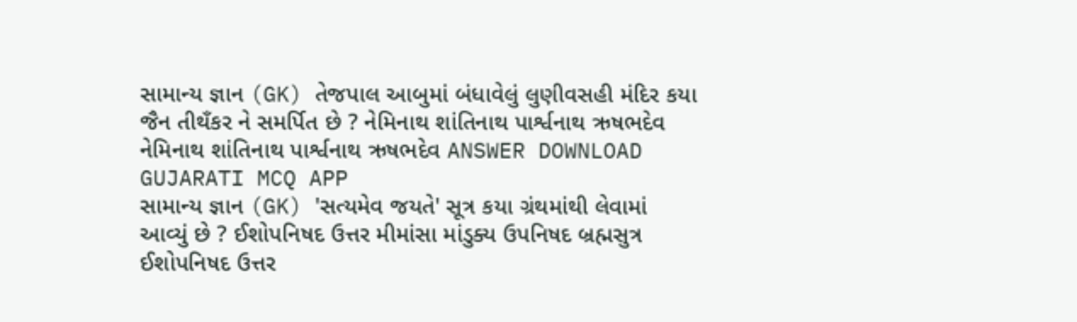સામાન્ય જ્ઞાન (GK) તેજપાલ આબુમાં બંધાવેલું લુણીવસહી મંદિર કયા જૈન તીથઁકર ને સમર્પિત છે ? નેમિનાથ શાંતિનાથ પાર્શ્વનાથ ઋષભદેવ નેમિનાથ શાંતિનાથ પાર્શ્વનાથ ઋષભદેવ ANSWER DOWNLOAD GUJARATI MCQ APP
સામાન્ય જ્ઞાન (GK) 'સત્યમેવ જયતે' સૂત્ર કયા ગ્રંથમાંથી લેવામાં આવ્યું છે ? ઈશોપનિષદ ઉત્તર મીમાંસા માંડુક્ય ઉપનિષદ બ્રહ્મસુત્ર ઈશોપનિષદ ઉત્તર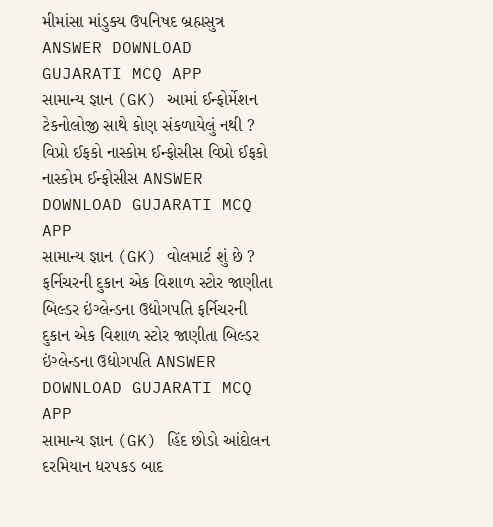મીમાંસા માંડુક્ય ઉપનિષદ બ્રહ્મસુત્ર ANSWER DOWNLOAD GUJARATI MCQ APP
સામાન્ય જ્ઞાન (GK) આમાં ઈન્ફોર્મેશન ટેકનોલોજી સાથે કોણ સંકળાયેલું નથી ? વિપ્રો ઈફકો નાસ્કોમ ઈન્ફોસીસ વિપ્રો ઈફકો નાસ્કોમ ઈન્ફોસીસ ANSWER DOWNLOAD GUJARATI MCQ APP
સામાન્ય જ્ઞાન (GK) વોલમાર્ટ શું છે ? ફર્નિચરની દુકાન એક વિશાળ સ્ટોર જાણીતા બિલ્ડર ઇંગ્લેન્ડના ઉદ્યોગપતિ ફર્નિચરની દુકાન એક વિશાળ સ્ટોર જાણીતા બિલ્ડર ઇંગ્લેન્ડના ઉદ્યોગપતિ ANSWER DOWNLOAD GUJARATI MCQ APP
સામાન્ય જ્ઞાન (GK) હિંદ છોડો આંદોલન દરમિયાન ધરપકડ બાદ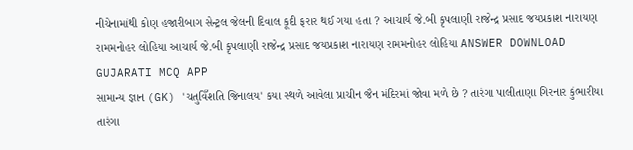નીચેનામાંથી કોણ હજારીબાગ સેન્ટ્રલ જેલની દિવાલ કૂદી ફરાર થઈ ગયા હતા ? આચાર્ય જે.બી કૃપલાણી રાજેન્દ્ર પ્રસાદ જયપ્રકાશ નારાયણ રામમનોહર લોહિયા આચાર્ય જે.બી કૃપલાણી રાજેન્દ્ર પ્રસાદ જયપ્રકાશ નારાયણ રામમનોહર લોહિયા ANSWER DOWNLOAD GUJARATI MCQ APP
સામાન્ય જ્ઞાન (GK) 'ચતુવિઁશતિ જિનાલય' કયા સ્થળે આવેલા પ્રાચીન જૈન મંદિરમાં જોવા મળે છે ? તારંગા પાલીતાણા ગિરનાર કુંભારીયા તારંગા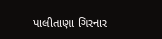પાલીતાણા ગિરનાર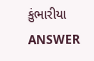કુંભારીયા ANSWER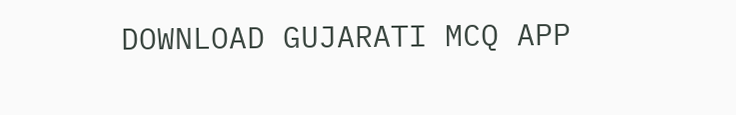DOWNLOAD GUJARATI MCQ APP